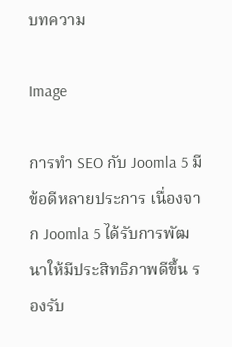บทความ

Image

การทำ SEO กับ Joomla 5 มีข้อดีหลายประการ เนื่องจาก Joomla 5 ได้รับการพัฒนาให้มีประสิทธิภาพดีขึ้น รองรับ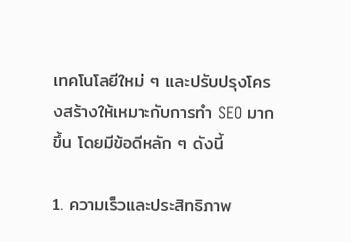เทคโนโลยีใหม่ ๆ และปรับปรุงโครงสร้างให้เหมาะกับการทำ SEO มากขึ้น โดยมีข้อดีหลัก ๆ ดังนี้

1. ความเร็วและประสิทธิภาพ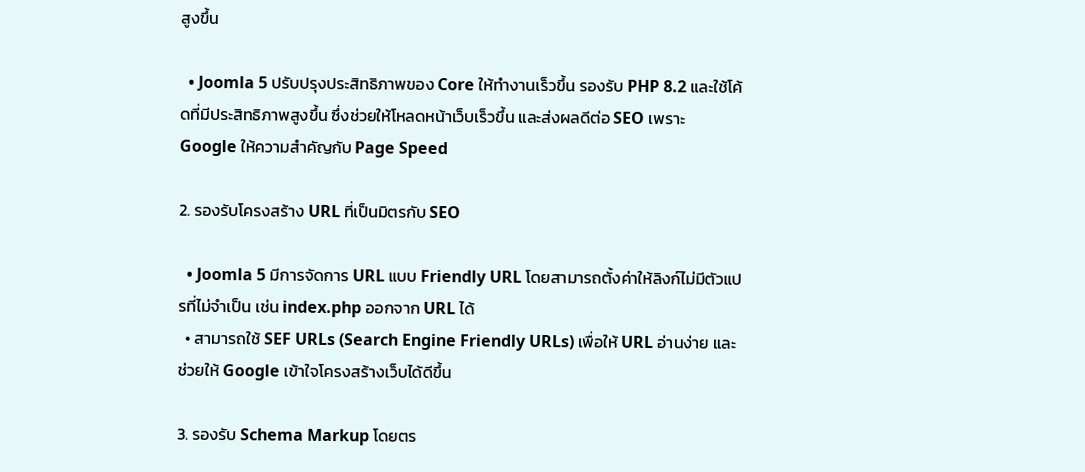สูงขึ้น

  • Joomla 5 ปรับปรุงประสิทธิภาพของ Core ให้ทำงานเร็วขึ้น รองรับ PHP 8.2 และใช้โค้ดที่มีประสิทธิภาพสูงขึ้น ซึ่งช่วยให้โหลดหน้าเว็บเร็วขึ้น และส่งผลดีต่อ SEO เพราะ Google ให้ความสำคัญกับ Page Speed

2. รองรับโครงสร้าง URL ที่เป็นมิตรกับ SEO

  • Joomla 5 มีการจัดการ URL แบบ Friendly URL โดยสามารถตั้งค่าให้ลิงก์ไม่มีตัวแปรที่ไม่จำเป็น เช่น index.php ออกจาก URL ได้
  • สามารถใช้ SEF URLs (Search Engine Friendly URLs) เพื่อให้ URL อ่านง่าย และช่วยให้ Google เข้าใจโครงสร้างเว็บได้ดีขึ้น

3. รองรับ Schema Markup โดยตร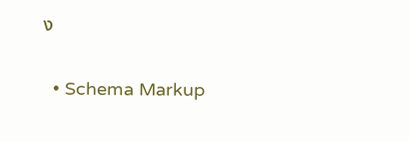ง

  • Schema Markup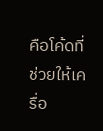คือโค้ดที่ช่วยให้เครื่อ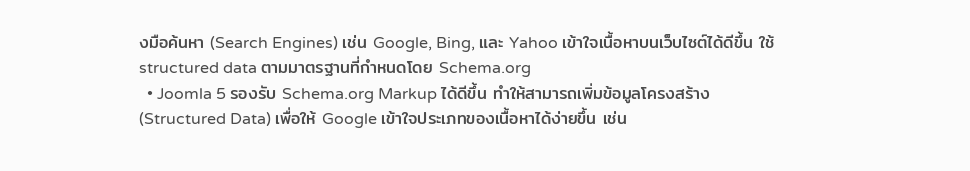งมือค้นหา (Search Engines) เช่น Google, Bing, และ Yahoo เข้าใจเนื้อหาบนเว็บไซต์ได้ดีขึ้น ใช้ structured data ตามมาตรฐานที่กำหนดโดย Schema.org
  • Joomla 5 รองรับ Schema.org Markup ได้ดีขึ้น ทำให้สามารถเพิ่มข้อมูลโครงสร้าง (Structured Data) เพื่อให้ Google เข้าใจประเภทของเนื้อหาได้ง่ายขึ้น เช่น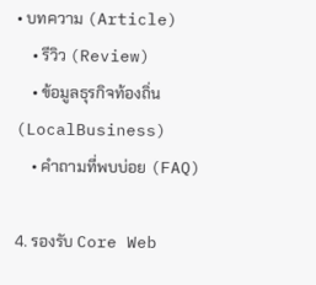• บทความ (Article)
    • รีวิว (Review)
    • ข้อมูลธุรกิจท้องถิ่น (LocalBusiness)
    • คำถามที่พบบ่อย (FAQ)

4. รองรับ Core Web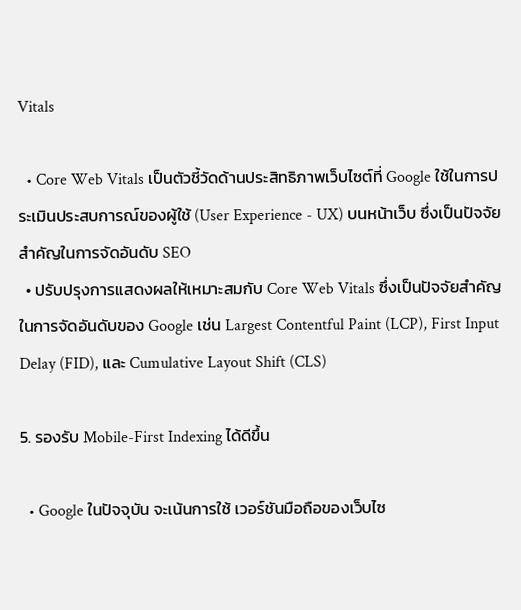Vitals

  • Core Web Vitals เป็นตัวชี้วัดด้านประสิทธิภาพเว็บไซต์ที่ Google ใช้ในการประเมินประสบการณ์ของผู้ใช้ (User Experience - UX) บนหน้าเว็บ ซึ่งเป็นปัจจัยสำคัญในการจัดอันดับ SEO
  • ปรับปรุงการแสดงผลให้เหมาะสมกับ Core Web Vitals ซึ่งเป็นปัจจัยสำคัญในการจัดอันดับของ Google เช่น Largest Contentful Paint (LCP), First Input Delay (FID), และ Cumulative Layout Shift (CLS)

5. รองรับ Mobile-First Indexing ได้ดีขึ้น

  • Google ในปัจจุบัน จะเน้นการใช้ เวอร์ชันมือถือของเว็บไซ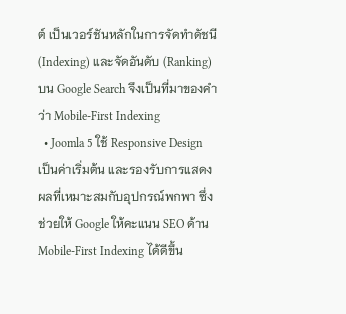ต์ เป็นเวอร์ชันหลักในการจัดทำดัชนี (Indexing) และจัดอันดับ (Ranking) บน Google Search จึงเป็นที่มาของคำว่า Mobile-First Indexing
  • Joomla 5 ใช้ Responsive Design เป็นค่าเริ่มต้น และรองรับการแสดงผลที่เหมาะสมกับอุปกรณ์พกพา ซึ่งช่วยให้ Google ให้คะแนน SEO ด้าน Mobile-First Indexing ได้ดีขึ้น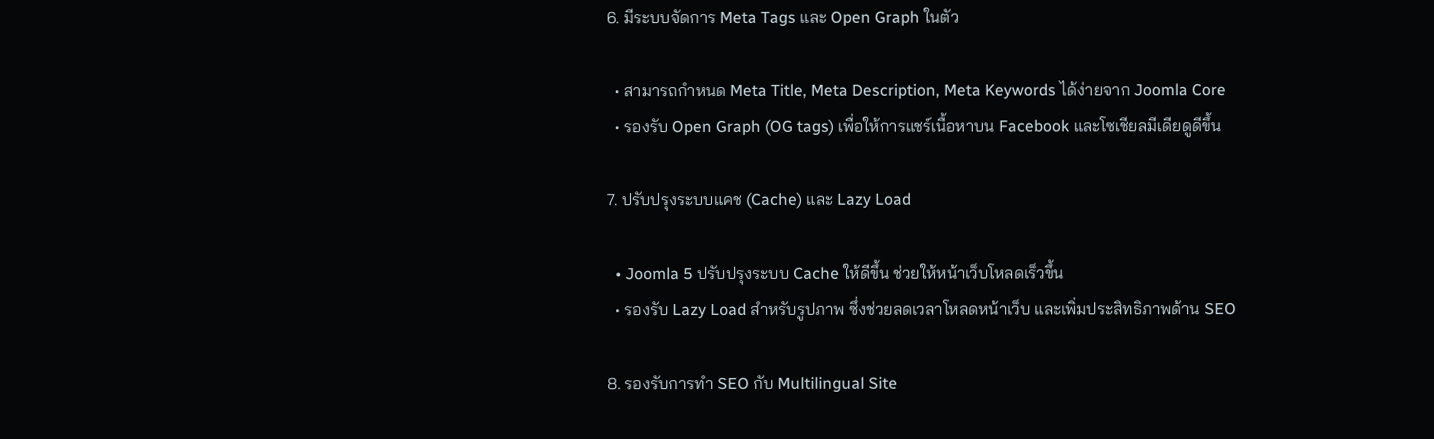6. มีระบบจัดการ Meta Tags และ Open Graph ในตัว

  • สามารถกำหนด Meta Title, Meta Description, Meta Keywords ได้ง่ายจาก Joomla Core
  • รองรับ Open Graph (OG tags) เพื่อให้การแชร์เนื้อหาบน Facebook และโซเชียลมีเดียดูดีขึ้น

7. ปรับปรุงระบบแคช (Cache) และ Lazy Load

  • Joomla 5 ปรับปรุงระบบ Cache ให้ดีขึ้น ช่วยให้หน้าเว็บโหลดเร็วขึ้น
  • รองรับ Lazy Load สำหรับรูปภาพ ซึ่งช่วยลดเวลาโหลดหน้าเว็บ และเพิ่มประสิทธิภาพด้าน SEO

8. รองรับการทำ SEO กับ Multilingual Site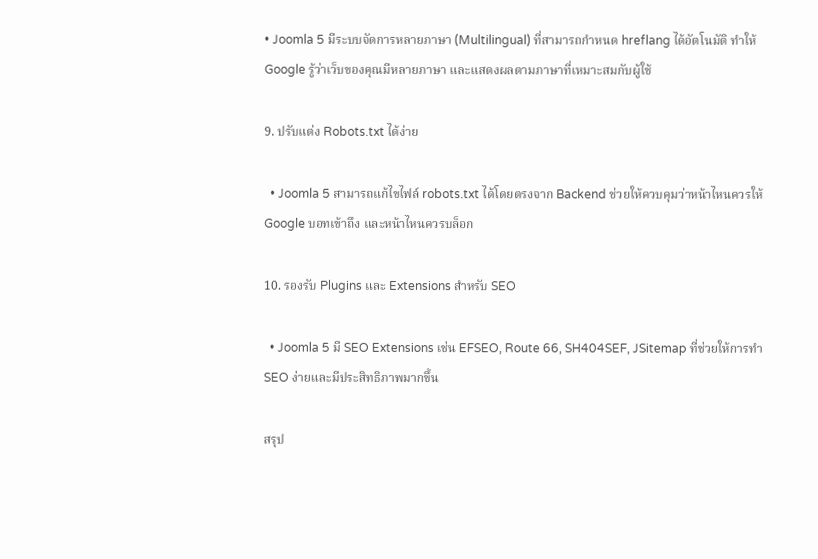• Joomla 5 มีระบบจัดการหลายภาษา (Multilingual) ที่สามารถกำหนด hreflang ได้อัตโนมัติ ทำให้ Google รู้ว่าเว็บของคุณมีหลายภาษา และแสดงผลตามภาษาที่เหมาะสมกับผู้ใช้

9. ปรับแต่ง Robots.txt ได้ง่าย

  • Joomla 5 สามารถแก้ไขไฟล์ robots.txt ได้โดยตรงจาก Backend ช่วยให้ควบคุมว่าหน้าไหนควรให้ Google บอทเข้าถึง และหน้าไหนควรบล็อก

10. รองรับ Plugins และ Extensions สำหรับ SEO

  • Joomla 5 มี SEO Extensions เช่น EFSEO, Route 66, SH404SEF, JSitemap ที่ช่วยให้การทำ SEO ง่ายและมีประสิทธิภาพมากขึ้น

สรุป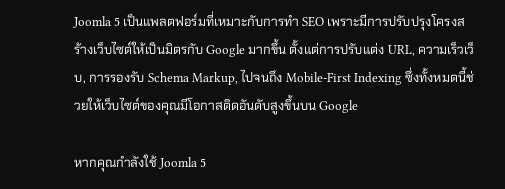Joomla 5 เป็นแพลตฟอร์มที่เหมาะกับการทำ SEO เพราะมีการปรับปรุงโครงสร้างเว็บไซต์ให้เป็นมิตรกับ Google มากขึ้น ตั้งแต่การปรับแต่ง URL, ความเร็วเว็บ, การรองรับ Schema Markup, ไปจนถึง Mobile-First Indexing ซึ่งทั้งหมดนี้ช่วยให้เว็บไซต์ของคุณมีโอกาสติดอันดับสูงขึ้นบน Google

หากคุณกำลังใช้ Joomla 5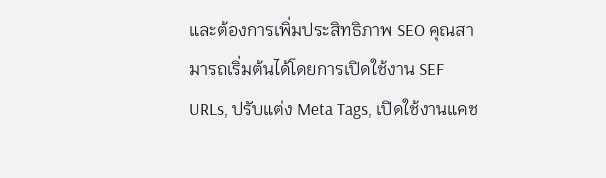และต้องการเพิ่มประสิทธิภาพ SEO คุณสามารถเริ่มต้นได้โดยการเปิดใช้งาน SEF URLs, ปรับแต่ง Meta Tags, เปิดใช้งานแคช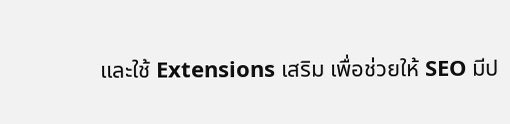และใช้ Extensions เสริม เพื่อช่วยให้ SEO มีป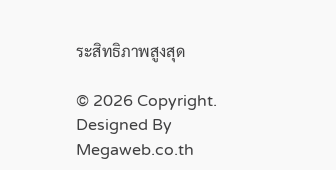ระสิทธิภาพสูงสุด

© 2026 Copyright. Designed By Megaweb.co.th